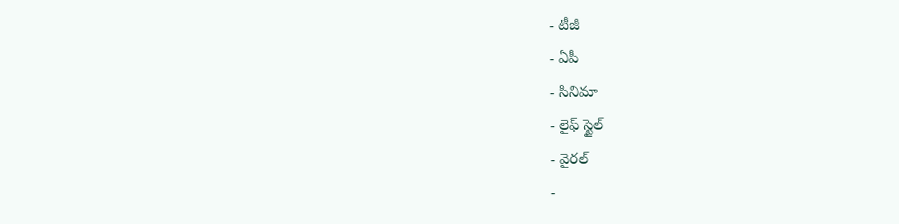- టీజీ
- ఏపీ
- సినిమా
- లైఫ్ స్టైల్
- వైరల్
-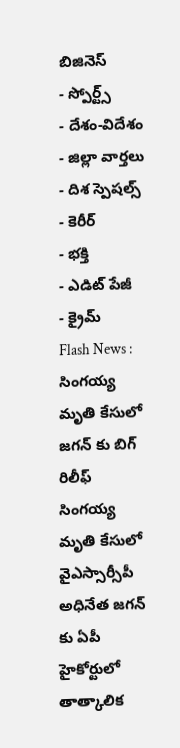బిజినెస్
- స్పోర్ట్స్
- దేశం-విదేశం
- జిల్లా వార్తలు
- దిశ స్పెషల్స్
- కెరీర్
- భక్తి
- ఎడిట్ పేజీ
- క్రైమ్
Flash News : సింగయ్య మృతి కేసులో జగన్ కు బిగ్ రిలీఫ్
సింగయ్య మృతి కేసులో వైఎస్సార్సీపీ అధినేత జగన్ కు ఏపీ హైకోర్టులో తాత్కాలిక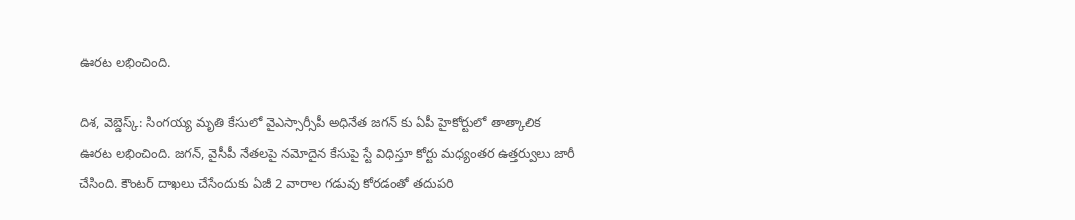ఊరట లభించింది.

దిశ, వెబ్డెస్క్: సింగయ్య మృతి కేసులో వైఎస్సార్సీపీ అధినేత జగన్ కు ఏపీ హైకోర్టులో తాత్కాలిక ఊరట లభించింది. జగన్, వైసీపీ నేతలపై నమోదైన కేసుపై స్టే విధిస్తూ కోర్టు మధ్యంతర ఉత్తర్వులు జారీ చేసింది. కౌంటర్ దాఖలు చేసేందుకు ఏజీ 2 వారాల గడువు కోరడంతో తదుపరి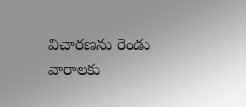విచారణను రెండు వారాలకు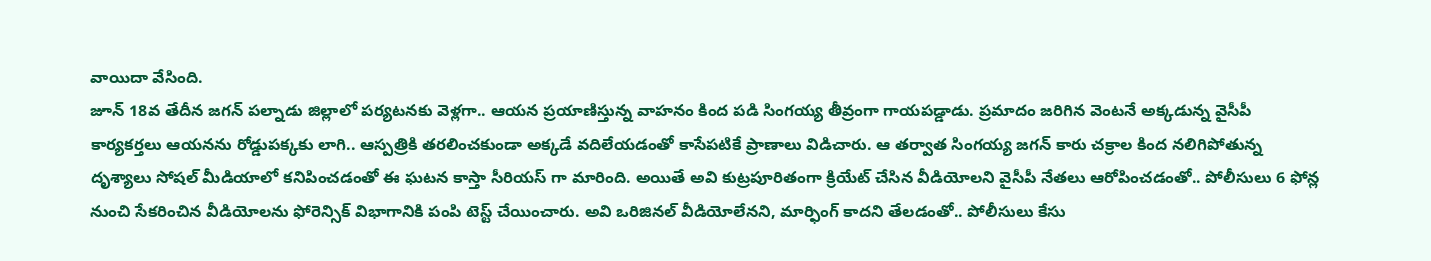వాయిదా వేసింది.
జూన్ 18వ తేదీన జగన్ పల్నాడు జిల్లాలో పర్యటనకు వెళ్లగా.. ఆయన ప్రయాణిస్తున్న వాహనం కింద పడి సింగయ్య తీవ్రంగా గాయపడ్డాడు. ప్రమాదం జరిగిన వెంటనే అక్కడున్న వైసీపీ కార్యకర్తలు ఆయనను రోడ్డుపక్కకు లాగి.. ఆస్పత్రికి తరలించకుండా అక్కడే వదిలేయడంతో కాసేపటికే ప్రాణాలు విడిచారు. ఆ తర్వాత సింగయ్య జగన్ కారు చక్రాల కింద నలిగిపోతున్న దృశ్యాలు సోషల్ మీడియాలో కనిపించడంతో ఈ ఘటన కాస్తా సీరియస్ గా మారింది. అయితే అవి కుట్రపూరితంగా క్రియేట్ చేసిన వీడియోలని వైసీపీ నేతలు ఆరోపించడంతో.. పోలీసులు 6 ఫోన్ల నుంచి సేకరించిన వీడియోలను ఫోరెన్సిక్ విభాగానికి పంపి టెస్ట్ చేయించారు. అవి ఒరిజినల్ వీడియోలేనని, మార్ఫింగ్ కాదని తేలడంతో.. పోలీసులు కేసు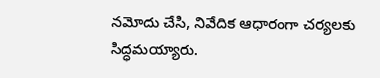నమోదు చేసి, నివేదిక ఆధారంగా చర్యలకు సిద్ధమయ్యారు.